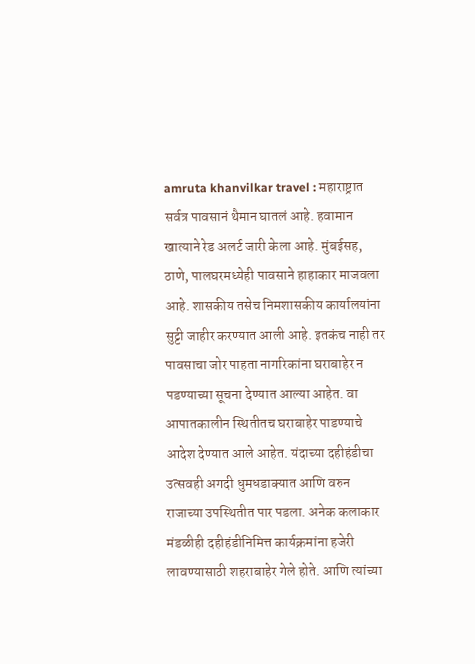amruta khanvilkar travel : महाराष्ट्रात सर्वत्र पावसानं थैमान घातलं आहे. हवामान खात्याने रेड अलर्ट जारी केला आहे. मुंबईसह, ठाणे, पालघरमध्येही पावसाने हाहाकार माजवला आहे. शासकीय तसेच निमशासकीय कार्यालयांना सुट्टी जाहीर करण्यात आली आहे. इतकंच नाही तर पावसाचा जोर पाहता नागरिकांना घराबाहेर न पडण्याच्या सूचना देण्यात आल्या आहेत. वा आपातकालीन स्थितीतच घराबाहेर पाडण्याचे आदेश देण्यात आले आहेत. यंदाच्या दहीहंडीचा उत्सवही अगदी धुमधडाक्यात आणि वरुन राजाच्या उपस्थितीत पार पडला. अनेक कलाकार मंडळीही दहीहंडीनिमित्त कार्यक्रमांना हजेरी लावण्यासाठी शहराबाहेर गेले होते. आणि त्यांच्या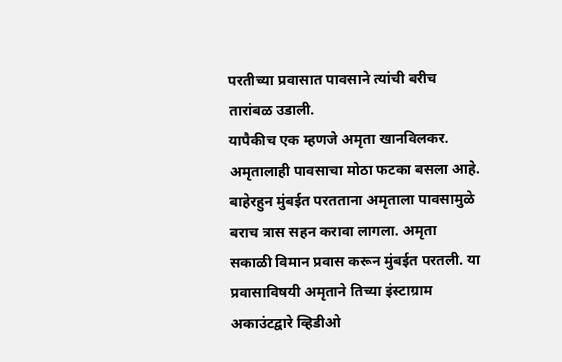परतीच्या प्रवासात पावसाने त्यांची बरीच तारांबळ उडाली.
यापैकीच एक म्हणजे अमृता खानविलकर. अमृतालाही पावसाचा मोठा फटका बसला आहे. बाहेरहुन मुंबईत परतताना अमृताला पावसामुळे बराच त्रास सहन करावा लागला. अमृता सकाळी विमान प्रवास करून मुंबईत परतली. या प्रवासाविषयी अमृताने तिच्या इंस्टाग्राम अकाउंटद्वारे व्हिडीओ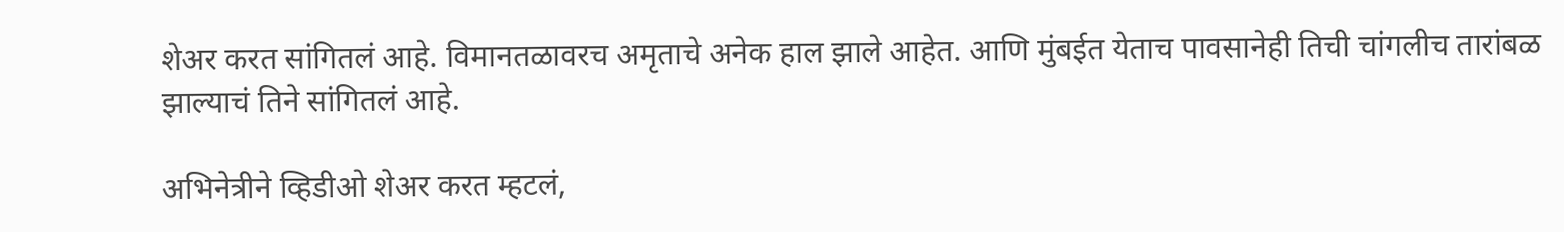शेअर करत सांगितलं आहे. विमानतळावरच अमृताचे अनेक हाल झाले आहेत. आणि मुंबईत येताच पावसानेही तिची चांगलीच तारांबळ झाल्याचं तिने सांगितलं आहे.

अभिनेत्रीने व्हिडीओ शेअर करत म्हटलं,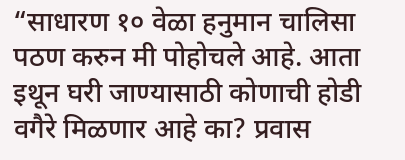“साधारण १० वेळा हनुमान चालिसा पठण करुन मी पोहोचले आहे. आता इथून घरी जाण्यासाठी कोणाची होडी वगैरे मिळणार आहे का? प्रवास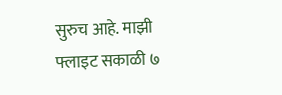सुरुच आहे. माझी फ्लाइट सकाळी ७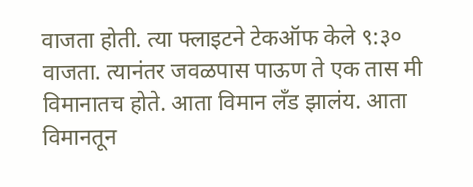वाजता होती. त्या फ्लाइटने टेकऑफ केले ९:३० वाजता. त्यानंतर जवळपास पाऊण ते एक तास मी विमानातच होते. आता विमान लँड झालंय. आता विमानतून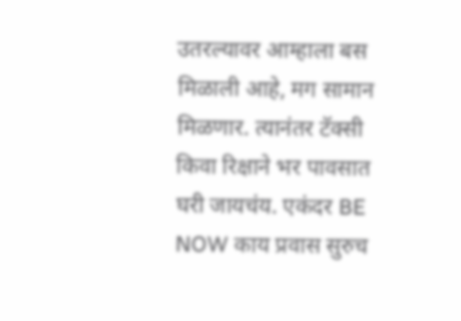उतरल्यावर आम्हाला बस मिळाली आहे, मग सामान मिळणार. त्यानंतर टॅक्सी किवा रिक्षाने भर पावसात घरी जायचंय. एकंदर BE NOW काय प्रवास सुरुच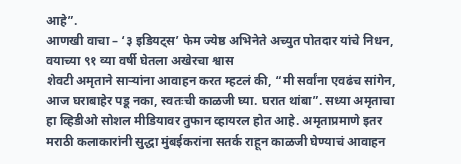आहे”.
आणखी वाचा – ‘३ इडियट्स’ फेम ज्येष्ठ अभिनेते अच्युत पोतदार यांचे निधन, वयाच्या ९१ व्या वर्षी घेतला अखेरचा श्वास
शेवटी अमृताने साऱ्यांना आवाहन करत म्हटलं की, “मी सर्वांना एवढंच सांगेन, आज घराबाहेर पडू नका, स्वतःची काळजी घ्या. घरात थांबा”. सध्या अमृताचा हा व्हिडीओ सोशल मीडियावर तुफान व्हायरल होत आहे. अमृताप्रमाणे इतर मराठी कलाकारांनी सुद्धा मुंबईकरांना सतर्क राहून काळजी घेण्याचं आवाहन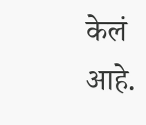केलं आहे.